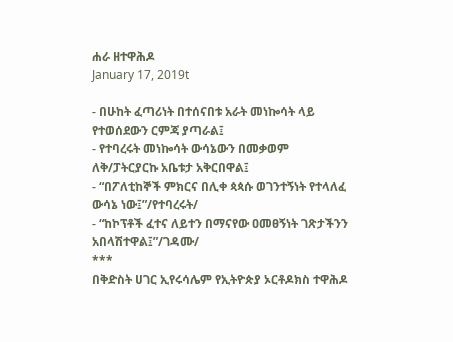ሐራ ዘተዋሕዶ
January 17, 2019t

- በሁከት ፈጣሪነት በተሰናበቱ አራት መነኰሳት ላይ የተወሰደውን ርምጃ ያጣራል፤
- የተባረሩት መነኰሳት ውሳኔውን በመቃወም ለቅ/ፓትርያርኩ አቤቱታ አቅርበዋል፤
- “በፖለቲከኞች ምክርና በሊቀ ጳጳሱ ወገንተኝነት የተላለፈ ውሳኔ ነው፤”/የተባረሩት/
- “ከኮፕቶች ፈተና ለይተን በማናየው ዐመፀኝነት ገጽታችንን አበላሽተዋል፤”/ገዳሙ/
***
በቅድስት ሀገር ኢየሩሳሌም የኢትዮጵያ ኦርቶዶክስ ተዋሕዶ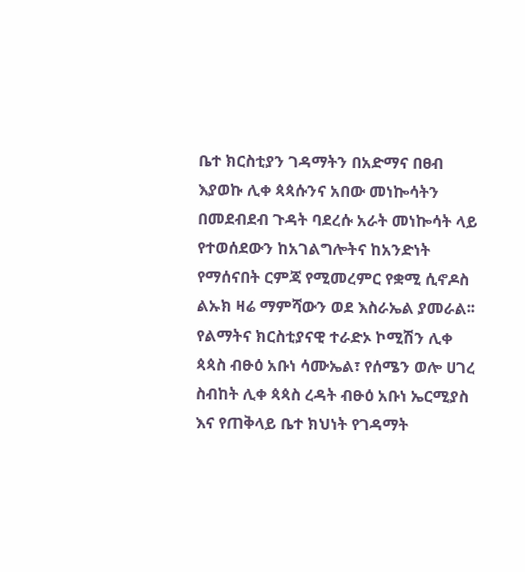ቤተ ክርስቲያን ገዳማትን በአድማና በፀብ እያወኩ ሊቀ ጳጳሱንና አበው መነኰሳትን በመደብደብ ጉዳት ባደረሱ አራት መነኰሳት ላይ የተወሰደውን ከአገልግሎትና ከአንድነት የማሰናበት ርምጃ የሚመረምር የቋሚ ሲኖዶስ ልኡክ ዛሬ ማምሻውን ወደ እስራኤል ያመራል፡፡
የልማትና ክርስቲያናዊ ተራድኦ ኮሚሽን ሊቀ ጳጳስ ብፁዕ አቡነ ሳሙኤል፣ የሰሜን ወሎ ሀገረ ስብከት ሊቀ ጳጳስ ረዳት ብፁዕ አቡነ ኤርሚያስ እና የጠቅላይ ቤተ ክህነት የገዳማት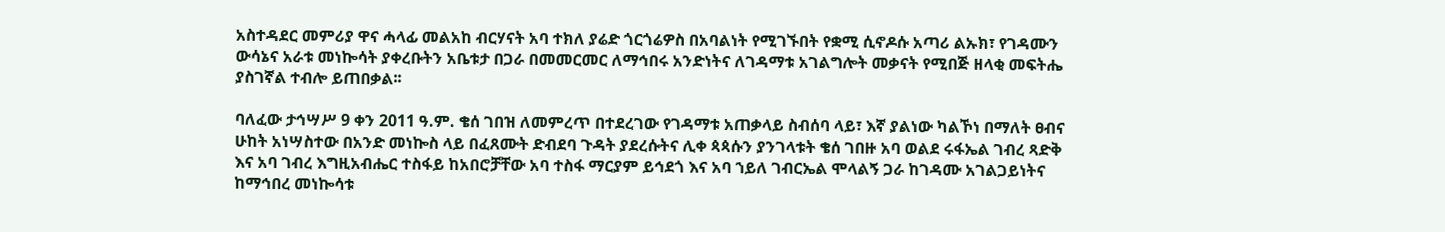አስተዳደር መምሪያ ዋና ሓላፊ መልአከ ብርሃናት አባ ተክለ ያሬድ ጎርጎሬዎስ በአባልነት የሚገኙበት የቋሚ ሲኖዶሱ አጣሪ ልኡክ፣ የገዳሙን ውሳኔና አራቱ መነኰሳት ያቀረቡትን አቤቱታ በጋራ በመመርመር ለማኅበሩ አንድነትና ለገዳማቱ አገልግሎት መቃናት የሚበጅ ዘላቂ መፍትሔ ያስገኛል ተብሎ ይጠበቃል፡፡

ባለፈው ታኅሣሥ 9 ቀን 2011 ዓ.ም. ቄሰ ገበዝ ለመምረጥ በተደረገው የገዳማቱ አጠቃላይ ስብሰባ ላይ፣ እኛ ያልነው ካልኾነ በማለት ፀብና ሁከት አነሣስተው በአንድ መነኰስ ላይ በፈጸሙት ድብደባ ጉዳት ያደረሱትና ሊቀ ጳጳሱን ያንገላቱት ቄሰ ገበዙ አባ ወልደ ሩፋኤል ገብረ ጻድቅ እና አባ ገብረ እግዚአብሔር ተስፋይ ከአበሮቻቸው አባ ተስፋ ማርያም ይኅደጎ እና አባ ኀይለ ገብርኤል ሞላልኝ ጋራ ከገዳሙ አገልጋይነትና ከማኅበረ መነኰሳቱ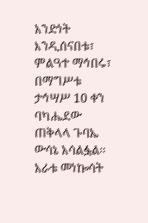አንድነት እንዲሰናበቱ፣ ምልዓተ ማኅበሩ፣ በማግሥቱ ታኅሣሥ 10 ቀን ባካሔደው ጠቅላላ ጉባኤ ውሳኔ አሳልፏል፡፡
አራቱ መነኰሳት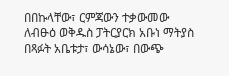በበኩላቸው፣ ርምጃውን ተቃውመው ለብፁዕ ወቅዱስ ፓትርያርክ አቡነ ማትያስ በጻፉት አቤቱታ፣ ውሳኔው፣ በውጭ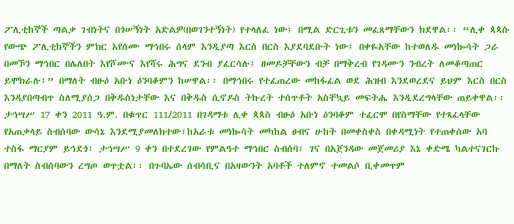ፖሊቲከኞች ጣልቃ ገብነትና በጎሠኝነት አድልዎ(በወገንተኝነት) የተላለፈ ነው፤ በሚል ድርጊቱን መፈጸማቸውን ክደዋል፡፡ “ሊቀ ጳጳሱ የውጭ ፖሊቲከኞችን ምክር እየሰሙ ማኅበሩ ሰላም እንዲያጣ እርስ በርስ እያደባደቡት ነው፤ በቀዬአቸው ከተወለዱ መነኰሳት ጋራ በመኾን ማኅበር በሌለበት እየሾሙና እየሻሩ ሕግና ደንብ ያፈርሳሉ፤ ዘመዶቻቸውን ብቻ በማቅረብ የገዳሙን ንብረት ለመቆጣጠር ይሞክራሉ፤” በማለት ብፁዕ አቡነ ዕንባቆምን ከሠዋል፡፡ በማኅበሩ የተፈጠረው መከፋፈል ወደ ሕዝብ እንደወረደና ይህም እርስ በርስ እንዳያበጣብጥ ስለሚያሰጋ በቅዱስነታቸው እና በቅዱስ ሲኖዶስ ትኩረት ተሰጥቶት አስቸኳይ መፍትሔ እንዲደረግላቸው ጠይቀዋል፡፡
ታኅሣሥ 17 ቀን 2011 ዓ.ም. በቁጥር 111/2011 በገዳማቱ ሊቀ ጳጳስ ብፁዕ አቡነ ዕንባቆም ተፈርሞ በየስማቸው የተጻፈላቸው የአጠቃላይ ስብሰባው ውሳኔ እንደሚያመለክተው፣ከአራቱ መነኰሳት መካከል ፀብና ሁከት በመቀስቀስ በቀዳሚነት የተጠቀሰው አባ ተስፋ ማርያም ይኅደጎ፣ ታኅሣሥ 9 ቀን በተደረገው የምልዓተ ማኅበር ስብሰባ፣ ገና በአጀንዳው መጀመሪያ እኔ ቀድሜ ካልተናገርኩ በማለት ስብሰባውን ረግጦ ወጥቷል፡፡ በጉባኤው ሰብሳቢና በአዛውንት አባቶች ተለምኖ ተመልሶ ቢቀመጥም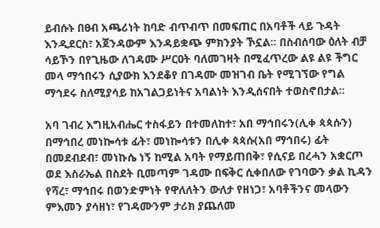ይብሱኑ በፀብ አጫሪነት ከባድ ብጥብጥ በመፍጠር በአባቶች ላይ ጉዳት እንዲደርስ፣ አጀንዳውም እንዳይቋጭ ምክንያት ኾኗል፡፡ በስብሰባው ዕለት ብቻ ሳይኾን በየጊዜው ለገዳሙ ሥርዐት ባለመገዛት በሚፈጥረው ልዩ ልዩ ችግር መላ ማኅበሩን ሲያውክ እንደቆየ በገዳሙ መዝገብ ቤት የሚገኘው የግል ማኅደሩ ስለሚያሳይ ከአገልጋይነትና አባልነት እንዲሰናበት ተወስኖበታል፡፡

አባ ገብረ እግዚአብሔር ተስፋይን በተመለከተ፣ አበ ማኅበሩን(ሊቀ ጳጳሱን) በማኅበረ መነኰሳቱ ፊት፣ መነኰሳቱን በሊቀ ጳጳሱ(አበ ማኅበሩ) ፊት በመደብደብ፣ መነኩሴ ነኝ ከሚል አባት የማይጠበቅ፣ የሲናይ በረሓን አቋርጦ ወደ እስራኤል በስደት ቢመጣም ገዳሙ በፍቅር ሲቀበለው የገባውን ቃል ኪዳን የሻረ፣ ማኅበሩ በወንድምነት የዋለለትን ውለታ የዘነጋ፣ አባቶችንና መላውን ምእመን ያሳዘነ፣ የገዳሙንም ታሪክ ያጨለመ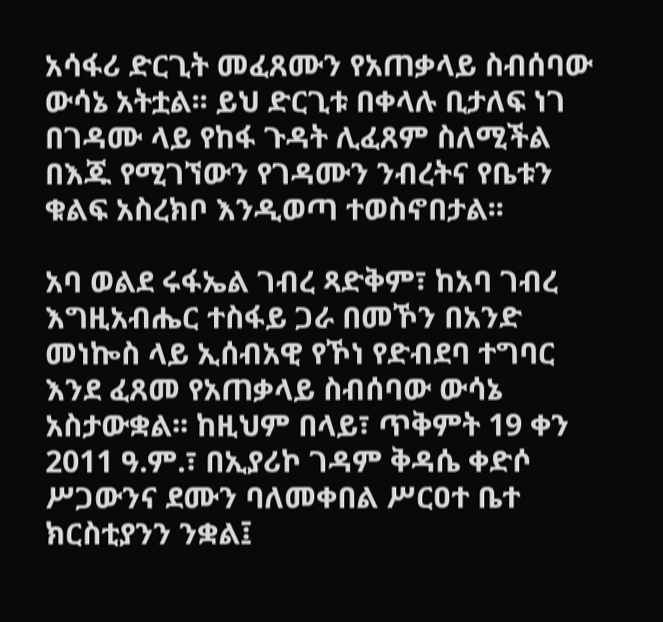አሳፋሪ ድርጊት መፈጸሙን የአጠቃላይ ስብሰባው ውሳኔ አትቷል፡፡ ይህ ድርጊቱ በቀላሉ ቢታለፍ ነገ በገዳሙ ላይ የከፋ ጉዳት ሊፈጸም ስለሚችል በእጁ የሚገኘውን የገዳሙን ንብረትና የቤቱን ቁልፍ አስረክቦ እንዲወጣ ተወስኖበታል፡፡

አባ ወልደ ሩፋኤል ገብረ ጻድቅም፣ ከአባ ገብረ እግዚአብሔር ተስፋይ ጋራ በመኾን በአንድ መነኰስ ላይ ኢሰብአዊ የኾነ የድብደባ ተግባር እንደ ፈጸመ የአጠቃላይ ስብሰባው ውሳኔ አስታውቋል፡፡ ከዚህም በላይ፣ ጥቅምት 19 ቀን 2011 ዓ.ም.፣ በኢያሪኮ ገዳም ቅዳሴ ቀድሶ ሥጋውንና ደሙን ባለመቀበል ሥርዐተ ቤተ ክርስቲያንን ንቋል፤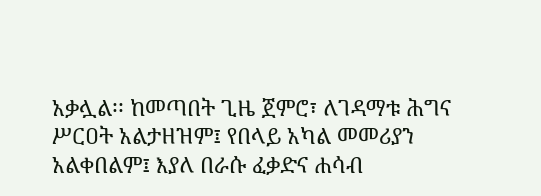አቃሏል፡፡ ከመጣበት ጊዜ ጀምሮ፣ ለገዳማቱ ሕግና ሥርዐት አልታዘዝም፤ የበላይ አካል መመሪያን አልቀበልም፤ እያለ በራሱ ፈቃድና ሐሳብ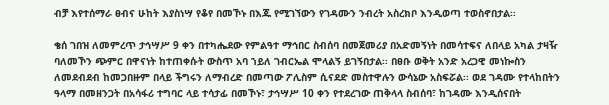ብቻ እየተሰማራ ፀብና ሁከት እያስነሣ የቆየ በመኾኑ በእጁ የሚገኘውን የገዳሙን ንብረት አስረክቦ እንዲወጣ ተወስኖበታል፡፡

ቄሰ ገበዝ ለመምረጥ ታኅሣሥ 9 ቀን በተካሔደው የምልዓተ ማኅበር ስብሰባ በመጀመሪያ በአድመኝነት በመሳተፍና ለበላይ አካል ታዛዥ ባለመኾን ጭምር በዋናነት ከተጠቀሱት ውስጥ አባ ኀይለ ገብርኤል ሞላልኝ ይገኝበታል፡፡ በፀቡ ወቅት አንድ አረጋዊ መነኰስን ለመደብደብ ከመጋበዙም በላይ ችግሩን ለማብረድ በመጣው ፖሊስም ሲናደድ መስተዋሉን ውሳኔው አስፍሯል፡፡ ወደ ገዳሙ የተላከበትን ዓላማ በመዘንጋት በአሳፋሪ ተግባር ላይ ተሳታፊ በመኾኑ፣ ታኅሣሥ 10 ቀን የተደረገው ጠቅላላ ስብሰባ፣ ከገዳሙ እንዲሰናበት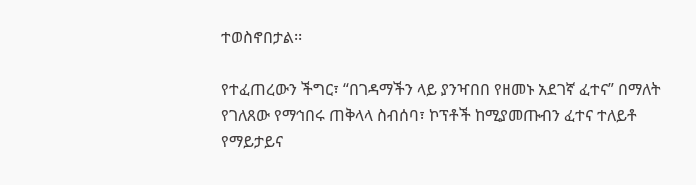ተወስኖበታል፡፡

የተፈጠረውን ችግር፣ “በገዳማችን ላይ ያንዣበበ የዘመኑ አደገኛ ፈተና” በማለት የገለጸው የማኅበሩ ጠቅላላ ስብሰባ፣ ኮፕቶች ከሚያመጡብን ፈተና ተለይቶ የማይታይና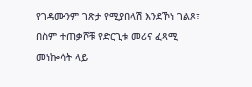የገዳሙንም ገጽታ የሚያበላሽ እንደኾነ ገልጾ፣ በስም ተጠቃሾቹ የድርጊቱ መሪና ፈጻሚ መነኰሳት ላይ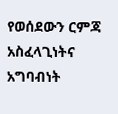የወሰደውን ርምጃ አስፈላጊነትና አግባብነት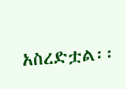አስረድቷል፡፡